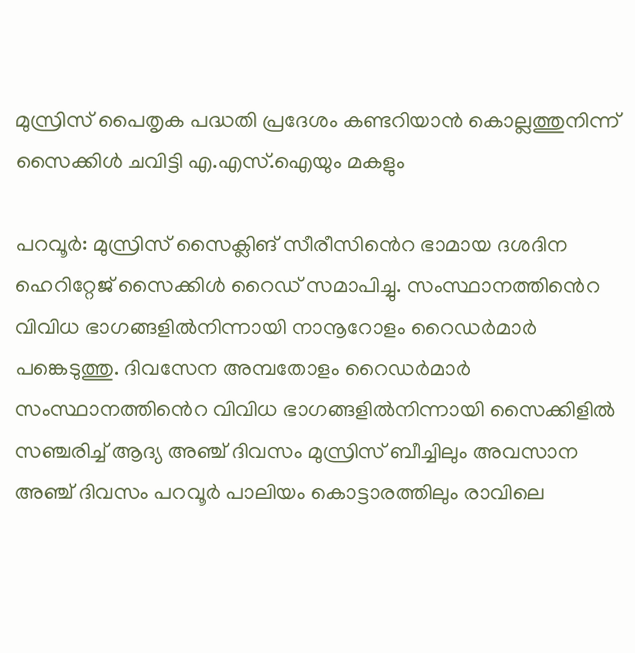മുസ്രിസ് പൈതൃക പദ്ധതി പ്രദേശം കണ്ടറിയാൻ കൊല്ലത്തുനിന്ന് സൈക്കിൾ ചവിട്ടി എ.എസ്.ഐയും മകളും

പറവൂർ: മുസ്രിസ് സൈക്ലിങ് സീരീസിൻെറ ഭാമായ ദശദിന ഹെറിറ്റേജ് സൈക്കിൾ റൈഡ് സമാപിച്ചു. സംസ്ഥാനത്തിൻെറ വിവിധ ഭാഗങ്ങളിൽനിന്നായി നാനൂറോളം റൈഡർമാർ പങ്കെടുത്തു. ദിവസേന അമ്പതോളം റൈഡർമാർ സംസ്ഥാനത്തിൻെറ വിവിധ ഭാഗങ്ങളിൽനിന്നായി സൈക്കിളിൽ സഞ്ചരിച്ച് ആദ്യ അഞ്ച് ദിവസം മുസ്രിസ് ബീച്ചിലും അവസാന അഞ്ച് ദിവസം പറവൂർ പാലിയം കൊട്ടാരത്തിലും രാവിലെ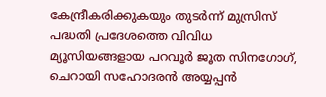കേന്ദ്രീകരിക്കുകയും തുടർന്ന് മുസ്രിസ് പദ്ധതി പ്രദേശത്തെ വിവിധ മ്യൂസിയങ്ങളായ പറവൂർ ജൂത സിനഗോഗ്, ചെറായി സഹോദരൻ അയ്യപ്പൻ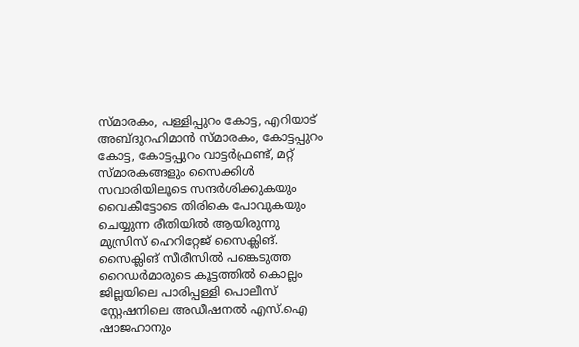സ്മാരകം, പള്ളിപ്പുറം കോട്ട, എറിയാട് അബ്ദുറഹിമാൻ സ്മാരകം, കോട്ടപ്പുറം കോട്ട, കോട്ടപ്പുറം വാട്ടർഫ്രണ്ട്, മറ്റ്‌ സ്മാരകങ്ങളും സൈക്കിൾ സവാരിയിലൂടെ സന്ദർശിക്കുകയും വൈകീട്ടോടെ തിരികെ പോവുകയും ചെയ്യുന്ന രീതിയിൽ ആയിരുന്നു മുസ്രിസ് ഹെറിറ്റേജ് സൈക്ലിങ്. സൈക്ലിങ് സീരീസിൽ പങ്കെടുത്ത റൈഡർമാരുടെ കൂട്ടത്തിൽ കൊല്ലം ജില്ലയിലെ പാരിപ്പള്ളി പൊലീസ് സ്റ്റേഷനിലെ അഡീഷനൽ എസ്.ഐ ഷാജഹാനും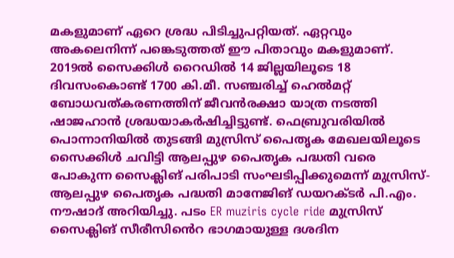മകളുമാണ് ഏറെ ശ്രദ്ധ പിടിച്ചുപറ്റിയത്. ഏറ്റവും അകലെനിന്ന് പങ്കെടുത്തത് ഈ പിതാവും മകളുമാണ്. 2019ൽ സൈക്കിൾ റൈഡിൽ 14 ജില്ലയിലൂടെ 18 ദിവസംകൊണ്ട് 1700 കി.മീ. സഞ്ചരിച്ച് ഹെൽമറ്റ് ബോധവത്കരണത്തിന് ജീവൻരക്ഷാ യാത്ര നടത്തി ഷാജഹാൻ ശ്രദ്ധയാകർഷിച്ചിട്ടുണ്ട്. ഫെബ്രുവരിയിൽ പൊന്നാനിയിൽ തുടങ്ങി മുസ്രിസ് പൈതൃക മേഖലയിലൂടെ സൈക്കിൾ ചവിട്ടി ആലപ്പുഴ പൈതൃക പദ്ധതി വരെ പോകുന്ന സൈക്ലിങ് പരിപാടി സംഘടിപ്പിക്കുമെന്ന് മുസ്രിസ്-ആലപ്പുഴ പൈതൃക പദ്ധതി മാനേജിങ് ഡയറക്ടർ പി.എം. നൗഷാദ് അറിയിച്ചു. പടം ER muziris cycle ride മുസ്രിസ് സൈക്ലിങ് സീരീസിൻെറ ഭാഗമായുള്ള ദശദിന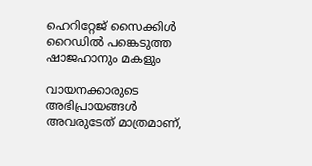ഹെറിറ്റേജ് സൈക്കിൾ റൈഡിൽ പങ്കെടുത്ത ഷാജഹാനും മകളും

വായനക്കാരുടെ അഭിപ്രായങ്ങള്‍ അവരുടേത് മാത്രമാണ്,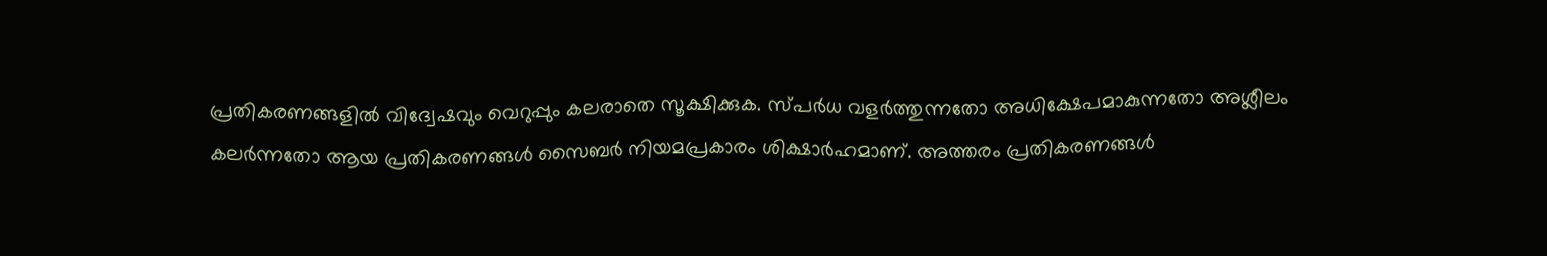പ്രതികരണങ്ങളിൽ വിദ്വേഷവും വെറുപ്പും കലരാതെ സൂക്ഷിക്കുക. സ്പർധ വളർത്തുന്നതോ അധിക്ഷേപമാകുന്നതോ അശ്ലീലം കലർന്നതോ ആയ പ്രതികരണങ്ങൾ സൈബർ നിയമപ്രകാരം ശിക്ഷാർഹമാണ്. അത്തരം പ്രതികരണങ്ങൾ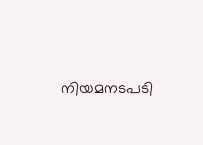നിയമനടപടി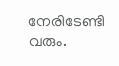നേരിടേണ്ടി വരും.